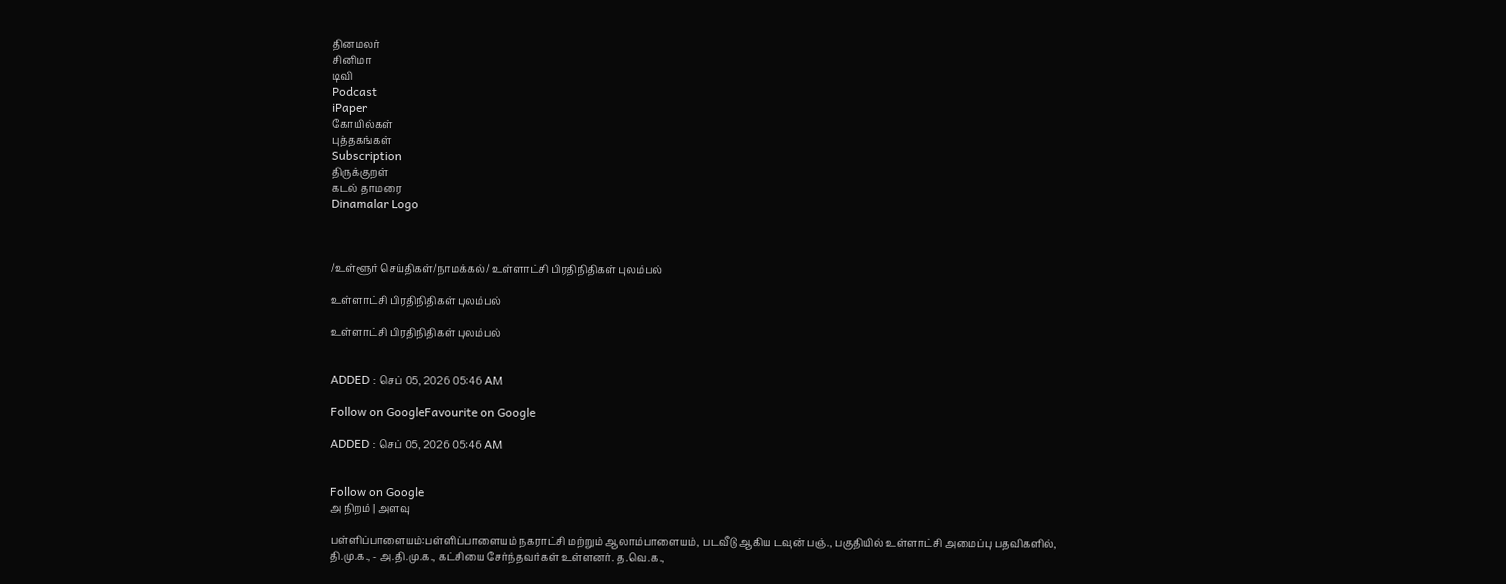தினமலர்
சினிமா
டிவி
Podcast
iPaper
கோயில்கள்
புத்தகங்கள்
Subscription
திருக்குறள்
கடல் தாமரை
Dinamalar Logo



/உள்ளூர் செய்திகள்/நாமக்கல்/ உள்ளாட்சி பிரதிநிதிகள் புலம்பல்

உள்ளாட்சி பிரதிநிதிகள் புலம்பல்

உள்ளாட்சி பிரதிநிதிகள் புலம்பல்


ADDED : செப் 05, 2026 05:46 AM

Follow on GoogleFavourite on Google

ADDED : செப் 05, 2026 05:46 AM


Follow on Google
அ நிறம் | அளவு

பள்ளிப்பாளையம்:பள்ளிப்பாளையம் நகராட்சி மற்றும் ஆலாம்பாளையம், படவீடு ஆகிய டவுன் பஞ்., பகுதியில் உள்ளாட்சி அமைப்பு பதவிகளில், தி.மு.க., - அ.தி.மு.க., கட்சியை சேர்ந்தவர்கள் உள்ளனர். த.வெ.க.,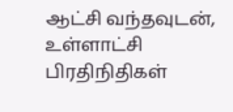ஆட்சி வந்தவுடன், உள்ளாட்சி பிரதிநிதிகள்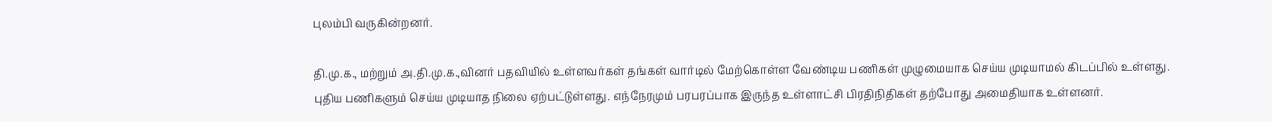புலம்பி வருகின்றனர்.

தி.மு.க., மற்றும் அ.தி.மு.க.,வினர் பதவியில் உள்ளவர்கள் தங்கள் வார்டில் மேற்கொள்ள வேண்டிய பணிகள் முழுமையாக செய்ய முடியாமல் கிடப்பில் உள்ளது. புதிய பணிகளும் செய்ய முடியாத நிலை ஏற்பட்டுள்ளது. எந்நேரமும் பரபரப்பாக இருந்த உள்ளாட்சி பிரதிநிதிகள் தற்போது அமைதியாக உள்ளனர்.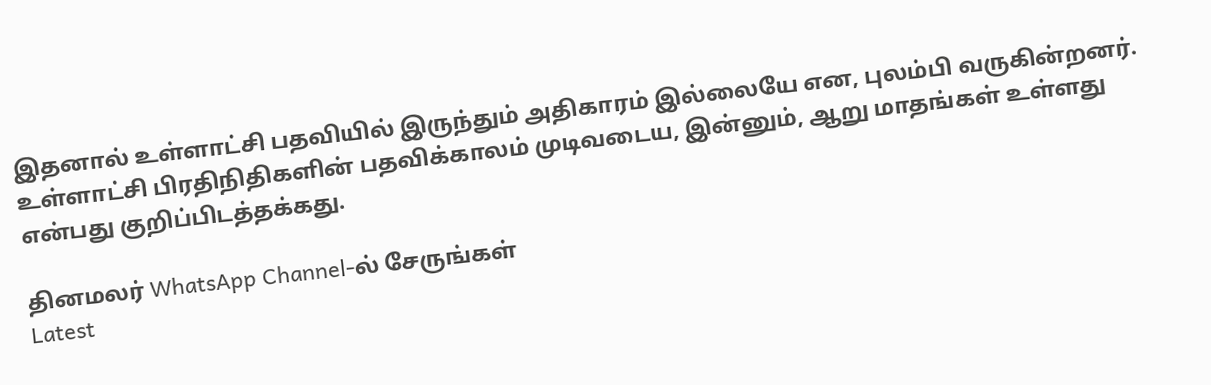இதனால் உள்ளாட்சி பதவியில் இருந்தும் அதிகாரம் இல்லையே என, புலம்பி வருகின்றனர். உள்ளாட்சி பிரதிநிதிகளின் பதவிக்காலம் முடிவடைய, இன்னும், ஆறு மாதங்கள் உள்ளது என்பது குறிப்பிடத்தக்கது.

தினமலர் WhatsApp Channel-ல் சேருங்கள்
Latest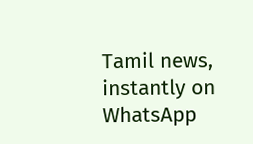Tamil news, instantly on WhatsApp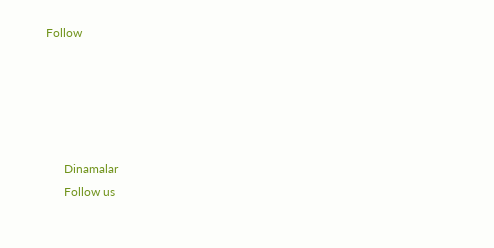Follow





      Dinamalar
      Follow us